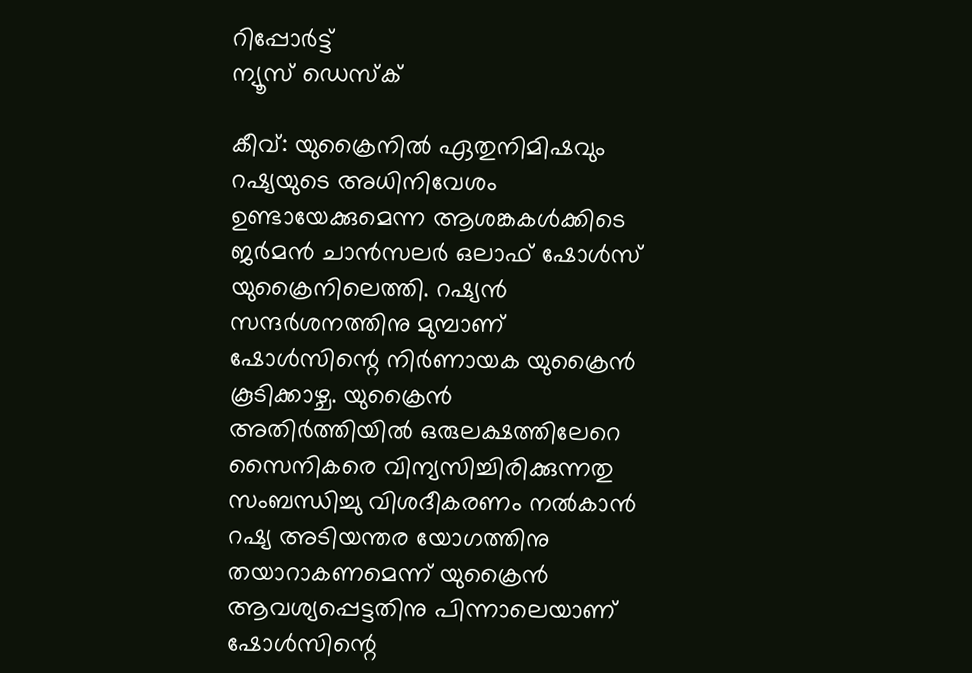റിപ്പോര്‍ട്ട്
ന്യൂസ് ഡെസ്ക്

കീവ്: യുക്രൈനില്‍ ഏതുനിമിഷവും റഷ്യയുടെ അധിനിവേശം ഉണ്ടായേക്കുമെന്ന ആശങ്കകള്‍ക്കിടെ ജര്‍മന്‍ ചാന്‍സലര്‍ ഒലാഫ് ഷോള്‍സ് യുക്രൈനിലെത്തി. റഷ്യന്‍ സന്ദര്‍ശനത്തിനു മുമ്പാണ് ഷോള്‍സിന്റെ നിര്‍ണായക യുക്രൈന്‍ കൂടിക്കാഴ്ച. യുക്രൈന്‍ അതിര്‍ത്തിയില്‍ ഒരുലക്ഷത്തിലേറെ സൈനികരെ വിന്യസിച്ചിരിക്കുന്നതു സംബന്ധിച്ചു വിശദീകരണം നല്‍കാന്‍ റഷ്യ അടിയന്തര യോഗത്തിനു തയാറാകണമെന്ന് യുക്രൈന്‍ ആവശ്യപ്പെട്ടതിനു പിന്നാലെയാണ് ഷോള്‍സിന്റെ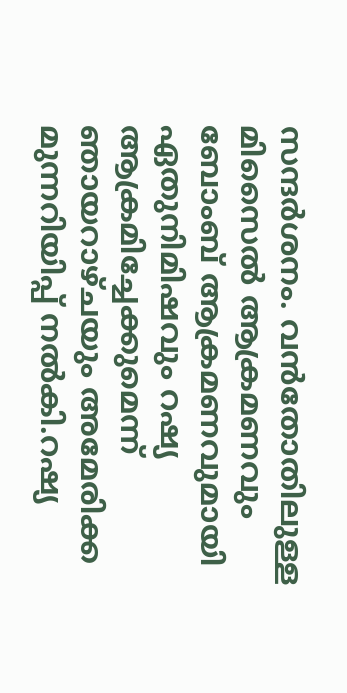സന്ദര്‍ശനം. വന്‍തോതിലുള്ള മിസൈല്‍ ആക്രമണവും ബോംബ് ആക്രമണവുമായി ഏതുനിമിഷവും റഷ്യ ആക്രമിച്ചേക്കുമെന്ന് ഞായറാഴ്ചയും അമേരിക്ക മുന്നറിയിപ്പ് നല്‍കി.റഷ്യ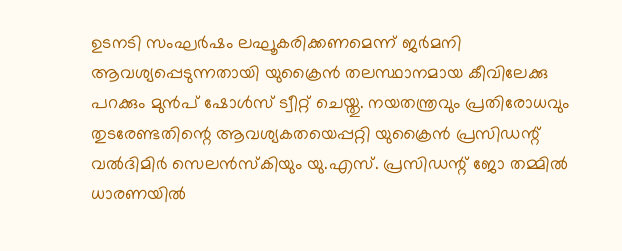ഉടനടി സംഘര്‍ഷം ലഘൂകരിക്കണമെന്ന് ജര്‍മനി ആവശ്യപ്പെടുന്നതായി യുക്രൈന്‍ തലസ്ഥാനമായ കീവിലേക്കു പറക്കും മുന്‍പ് ഷോള്‍സ് ട്വീറ്റ് ചെയ്തു. നയതന്ത്രവും പ്രതിരോധവും തുടരേണ്ടതിന്റെ ആവശ്യകതയെപ്പറ്റി യുക്രൈന്‍ പ്രസിഡന്റ് വല്‍ദിമിര്‍ സെലന്‍സ്‌കിയും യു.എസ്. പ്രസിഡന്റ് ജോ തമ്മില്‍ ധാരണയില്‍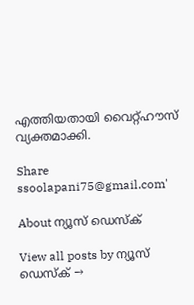എത്തിയതായി വൈറ്റ്ഹൗസ് വ്യക്തമാക്കി.

Share
ssoolapani75@gmail.com'

About ന്യൂസ് ഡെസ്ക്

View all posts by ന്യൂസ് ഡെസ്ക് →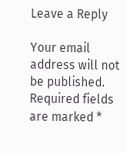Leave a Reply

Your email address will not be published. Required fields are marked *